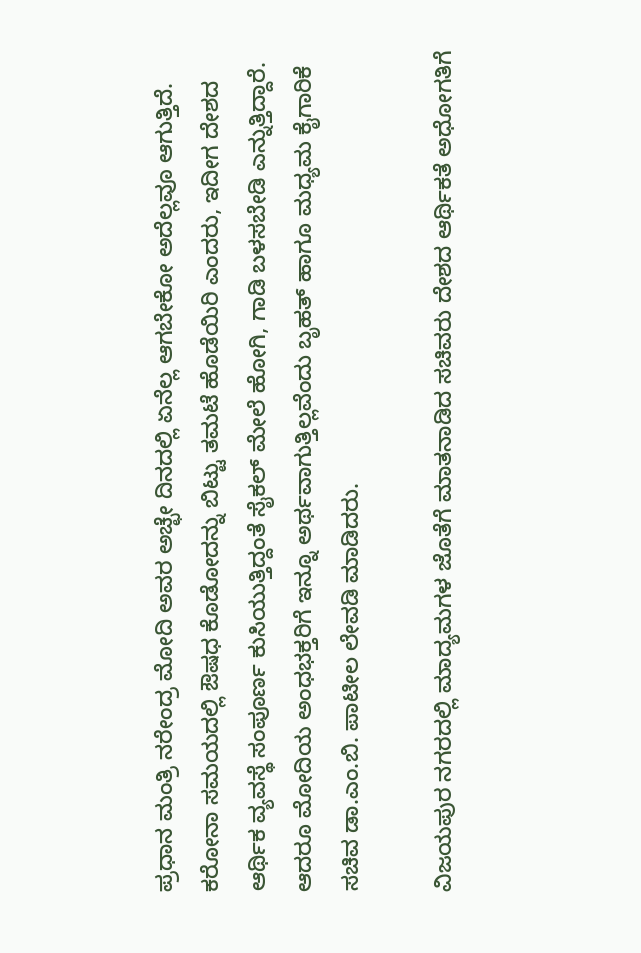ಪ್ರಧಾನ ಮಂತ್ರಿ ನರೇಂದ್ರ ಮೋದಿ ಅವರ ಅಚ್ಛೇ ದಿನದಲ್ಲಿ ಏನೆಲ್ಲ ಆಗಬೇಕೋ ಅದೆಲ್ಲವೂ ಆಗುತ್ತಿದೆ. ಕರೋನಾ ಸಮಯದಲ್ಲಿ ಔಷಧ ಕೊಡೋದನ್ನು ಬಿಟ್ಟು ತಮಟೆ ಹೊಡೆಯಿರಿ ಎಂದರು, ಇದೀಗ ದೇಶದ ಆರ್ಥಿಕ ವ್ಯವಸ್ಥೆ ಸಂಪೂರ್ಣ ಕುಸಿಯುತ್ತಿದ್ದಂತೆ ಸೈಕಲ್ ಮೇಲೆ ಹೋಗಿ, ಗಾಡಿ ಬಳಸಬೇಡಿ ಎನ್ನುತ್ತಿದ್ದಾರೆ. ಆದರೂ ಮೋದಿಯ ಅಂಧಭಕ್ತರಿಗೆ ಇನ್ನೂ ಅರ್ಥವಾಗುತ್ತಿಲ್ಲವೆಂದು ಬೃಹತ್ ಹಾಗೂ ಮಧ್ಯಮ ಕೈಗಾರಿಕೆ ಸಚಿವ ಡಾ.ಎಂ.ಬಿ. ಪಾಟೀಲ ಲೇವಡಿ ಮಾಡಿದರು.

ವಿಜಯಪುರ ನಗರದಲ್ಲಿ ಮಾದ್ಯಮಗಳ ಜೊತೆಗೆ ಮಾತನಾಡಿದ ಸಚಿವರು ದೇಶದ ಆರ್ಥಿಕತೆ ಅಧೋಗತಿಗೆ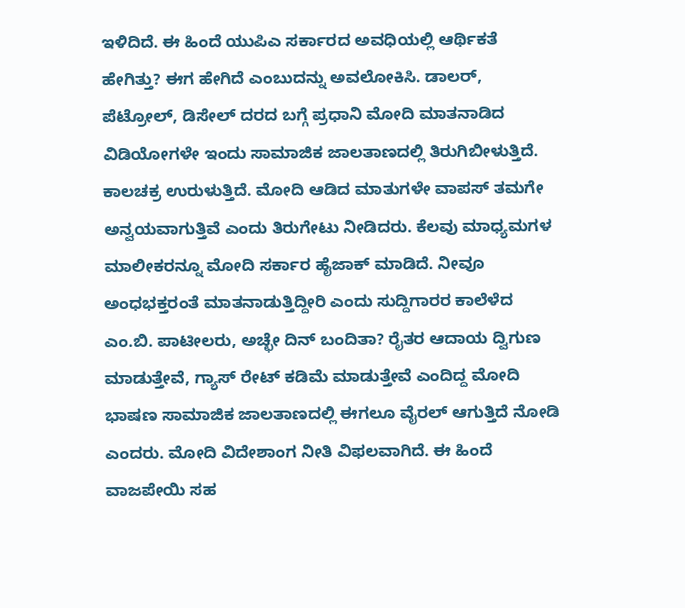ಇಳಿದಿದೆ. ಈ ಹಿಂದೆ ಯುಪಿಎ ಸರ್ಕಾರದ ಅವಧಿಯಲ್ಲಿ ಆರ್ಥಿಕತೆ ಹೇಗಿತ್ತು? ಈಗ ಹೇಗಿದೆ ಎಂಬುದನ್ನು ಅವಲೋಕಿಸಿ. ಡಾಲರ್, ಪೆಟ್ರೋಲ್, ಡಿಸೇಲ್ ದರದ ಬಗ್ಗೆ ಪ್ರಧಾನಿ ಮೋದಿ ಮಾತನಾಡಿದ ವಿಡಿಯೋಗಳೇ ಇಂದು ಸಾಮಾಜಿಕ ಜಾಲತಾಣದಲ್ಲಿ ತಿರುಗಿಬೀಳುತ್ತಿದೆ. ಕಾಲಚಕ್ರ ಉರುಳುತ್ತಿದೆ. ಮೋದಿ ಆಡಿದ ಮಾತುಗಳೇ ವಾಪಸ್ ತಮಗೇ ಅನ್ವಯವಾಗುತ್ತಿವೆ ಎಂದು ತಿರುಗೇಟು ನೀಡಿದರು. ಕೆಲವು ಮಾಧ್ಯಮಗಳ ಮಾಲೀಕರನ್ನೂ ಮೋದಿ ಸರ್ಕಾರ ಹೈಜಾಕ್ ಮಾಡಿದೆ. ನೀವೂ ಅಂಧಭಕ್ತರಂತೆ ಮಾತನಾಡುತ್ತಿದ್ದೀರಿ ಎಂದು ಸುದ್ದಿಗಾರರ ಕಾಲೆಳೆದ ಎಂ.ಬಿ. ಪಾಟೀಲರು, ಅಚ್ಛೇ ದಿನ್ ಬಂದಿತಾ? ರೈತರ ಆದಾಯ ದ್ವಿಗುಣ ಮಾಡುತ್ತೇವೆ, ಗ್ಯಾಸ್ ರೇಟ್ ಕಡಿಮೆ ಮಾಡುತ್ತೇವೆ ಎಂದಿದ್ದ ಮೋದಿ ಭಾಷಣ ಸಾಮಾಜಿಕ ಜಾಲತಾಣದಲ್ಲಿ ಈಗಲೂ ವೈರಲ್ ಆಗುತ್ತಿದೆ ನೋಡಿ ಎಂದರು. ಮೋದಿ ವಿದೇಶಾಂಗ ನೀತಿ ವಿಫಲವಾಗಿದೆ. ಈ ಹಿಂದೆ ವಾಜಪೇಯಿ ಸಹ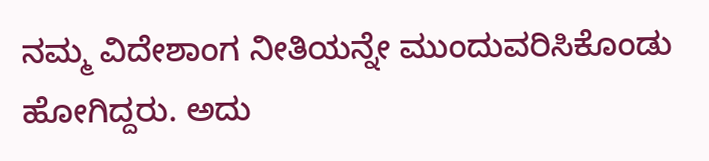ನಮ್ಮ ವಿದೇಶಾಂಗ ನೀತಿಯನ್ನೇ ಮುಂದುವರಿಸಿಕೊಂಡು ಹೋಗಿದ್ದರು. ಅದು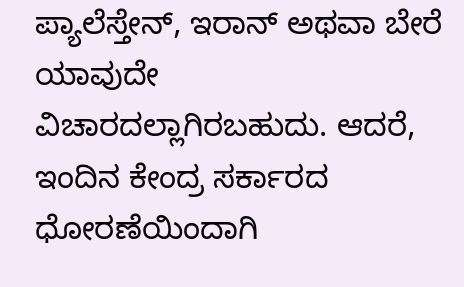ಪ್ಯಾಲೆಸ್ತೇನ್, ಇರಾನ್ ಅಥವಾ ಬೇರೆ ಯಾವುದೇ ವಿಚಾರದಲ್ಲಾಗಿರಬಹುದು. ಆದರೆ, ಇಂದಿನ ಕೇಂದ್ರ ಸರ್ಕಾರದ ಧೋರಣೆಯಿಂದಾಗಿ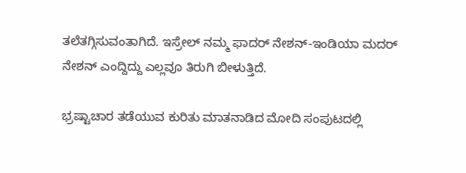ತಲೆತಗ್ಗಿಸುವಂತಾಗಿದೆ. ಇಸ್ರೇಲ್ ನಮ್ಮ ಫಾದರ್ ನೇಶನ್-ಇಂಡಿಯಾ ಮದರ್ ನೇಶನ್ ಎಂದ್ದಿದ್ದು ಎಲ್ಲವೂ ತಿರುಗಿ ಬೀಳುತ್ತಿದೆ.

ಭ್ರಷ್ಟಾಚಾರ ತಡೆಯುವ ಕುರಿತು ಮಾತನಾಡಿದ ಮೋದಿ ಸಂಪುಟದಲ್ಲಿ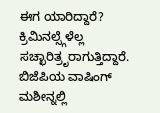ಈಗ ಯಾರಿದ್ದಾರೆ? ಕ್ರಿಮಿನಲ್ಸ್ಗೆಳೆಲ್ಲ ಸಚ್ಛಾರಿತ್ರೃರಾಗುತ್ತಿದ್ದಾರೆ. ಬಿಜೆಪಿಯ ವಾಷಿಂಗ್ ಮಶೀನ್ನಲ್ಲಿ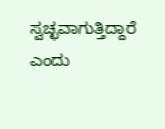ಸ್ವಚ್ಛವಾಗುತ್ತಿದ್ದಾರೆ ಎಂದು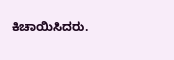ಕಿಚಾಯಿಸಿದರು.